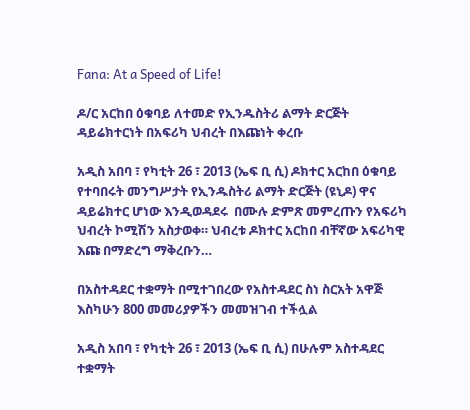Fana: At a Speed of Life!

ዶ/ር አርከበ ዕቁባይ ለተመድ የኢንዱስትሪ ልማት ድርጅት ዳይሬክተርነት በአፍሪካ ህብረት በእጩነት ቀረቡ

አዲስ አበባ ፣ የካቲት 26 ፣ 2013 (ኤፍ ቢ ሲ) ዶክተር አርከበ ዕቁባይ የተባበሩት መንግሥታት የኢንዱስትሪ ልማት ድርጅት (ዩኒዶ) ዋና ዳይሬክተር ሆነው እንዲወዳደሩ  በሙሉ ድምጽ መምረጡን የአፍሪካ ህብረት ኮሚሽን አስታወቀ። ህብረቱ ዶክተር አርከበ ብቸኛው አፍሪካዊ እጩ በማድረግ ማቅረቡን…

በአስተዳደር ተቋማት በሚተገበረው የአስተዳደር ስነ ስርአት አዋጅ እስካሁን 800 መመሪያዎችን መመዝገብ ተችሏል

አዲስ አበባ ፣ የካቲት 26 ፣ 2013 (ኤፍ ቢ ሲ) በሁሉም አስተዳደር ተቋማት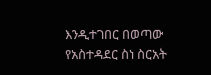እንዲተገበር በወጣው የአስተዳደር ስነ ስርአት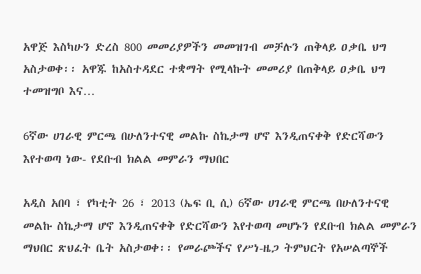አዋጅ እስካሁን ድረስ 800 መመሪያዎችን መመዝገብ መቻሉን ጠቅላይ ዐቃቤ ህግ አስታወቀ፡፡ አዋጁ ከአስተዳደር ተቋማት የሚላኩት መመሪያ በጠቅላይ ዐቃቤ ህግ ተመዝግቦ እና…

6ኛው ሀገራዊ ምርጫ በሁለንተናዊ መልኩ ስኬታማ ሆኖ እንዲጠናቀቅ የድርሻውን እየተወጣ ነው- የደቡብ ክልል መምራን ማህበር

አዲስ አበባ ፣ የካቲት 26 ፣ 2013 (ኤፍ ቢ ሲ) 6ኛው ሀገራዊ ምርጫ በሁለንተናዊ መልኩ ስኬታማ ሆኖ እንዲጠናቀቅ የድርሻውን እየተወጣ መሆኑን የደቡብ ክልል መምራን ማህበር ጽህፈት ቤት አስታወቀ፡፡ የመራጮችና የሥነ-ዜጋ ትምህርት የአሠልጣኞች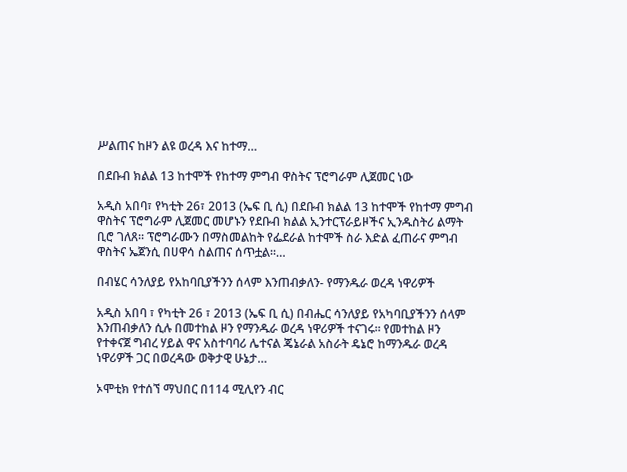ሥልጠና ከዞን ልዩ ወረዳ እና ከተማ…

በደቡብ ክልል 13 ከተሞች የከተማ ምግብ ዋስትና ፕሮግራም ሊጀመር ነው

አዲስ አበባ፣ የካቲት 26፣ 2013 (ኤፍ ቢ ሲ) በደቡብ ክልል 13 ከተሞች የከተማ ምግብ ዋስትና ፕሮግራም ሊጀመር መሆኑን የደቡብ ክልል ኢንተርፕራይዞችና ኢንዱስትሪ ልማት ቢሮ ገለጸ። ፕሮግራሙን በማስመልከት የፌደራል ከተሞች ስራ እድል ፈጠራና ምግብ ዋስትና ኤጀንሲ በሀዋሳ ስልጠና ሰጥቷል።…

በብሄር ሳንለያይ የአከባቢያችንን ሰላም እንጠብቃለን- የማንዱራ ወረዳ ነዋሪዎች

አዲስ አበባ ፣ የካቲት 26 ፣ 2013 (ኤፍ ቢ ሲ) በብሔር ሳንለያይ የአካባቢያችንን ሰላም እንጠብቃለን ሲሉ በመተከል ዞን የማንዱራ ወረዳ ነዋሪዎች ተናገሩ። የመተከል ዞን  የተቀናጀ ግብረ ሃይል ዋና አስተባባሪ ሌተናል ጄኔራል አስራት ዴኔሮ ከማንዱራ ወረዳ ነዋሪዎች ጋር በወረዳው ወቅታዊ ሁኔታ…

ኦሞቲክ የተሰኘ ማህበር በ114 ሚሊየን ብር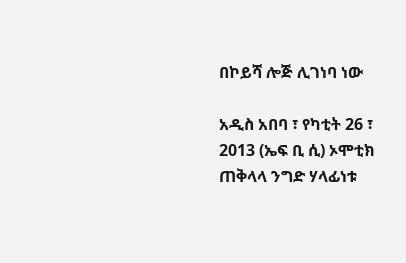በኮይሻ ሎጅ ሊገነባ ነው

አዲስ አበባ ፣ የካቲት 26 ፣ 2013 (ኤፍ ቢ ሲ) ኦሞቲክ ጠቅላላ ንግድ ሃላፊነቱ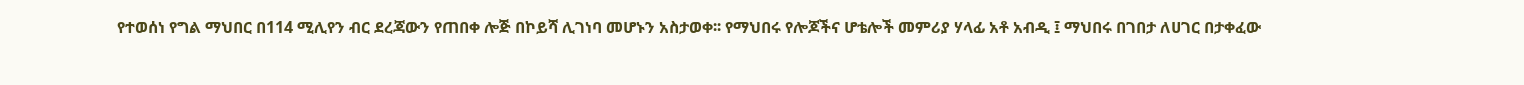የተወሰነ የግል ማህበር በ114 ሚሊየን ብር ደረጃውን የጠበቀ ሎጅ በኮይሻ ሊገነባ መሆኑን አስታወቀ፡፡ የማህበሩ የሎጆችና ሆቴሎች መምሪያ ሃላፊ አቶ አብዲ ፤ ማህበሩ በገበታ ለሀገር በታቀፈው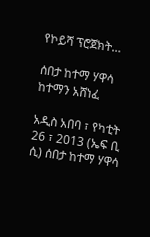የኮይሻ ፕሮጀክት…

ሰበታ ከተማ ሃዋሳ ከተማን አሸነፈ

አዲስ አበባ ፣ የካቲት 26 ፣ 2013 (ኤፍ ቢ ሲ) ሰበታ ከተማ ሃዋሳ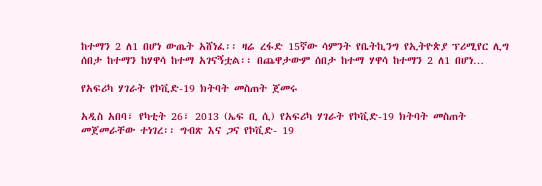ከተማን 2 ለ1 በሆነ ውጤት አሸነፈ፡፡ ዛሬ ረፋድ 15ኛው ሳምንት የቤትኪንግ የኢትዮጵያ ፕሪሚየር ሊግ ሰበታ ከተማን ከሃዋሳ ከተማ አገናኝቷል፡፡ በጨዋታውም ሰበታ ከተማ ሃዋሳ ከተማን 2 ለ1 በሆነ…

የአፍሪካ ሃገራት የኮቪድ-19 ክትባት መስጠት ጀመሩ

አዲስ አበባ፣ የካቲት 26፣ 2013 (ኤፍ ቢ ሲ) የአፍሪካ ሃገራት የኮቪድ-19 ክትባት መስጠት መጀመራቸው ተነገረ፡፡ ግብጽ እና ጋና የኮቪድ- 19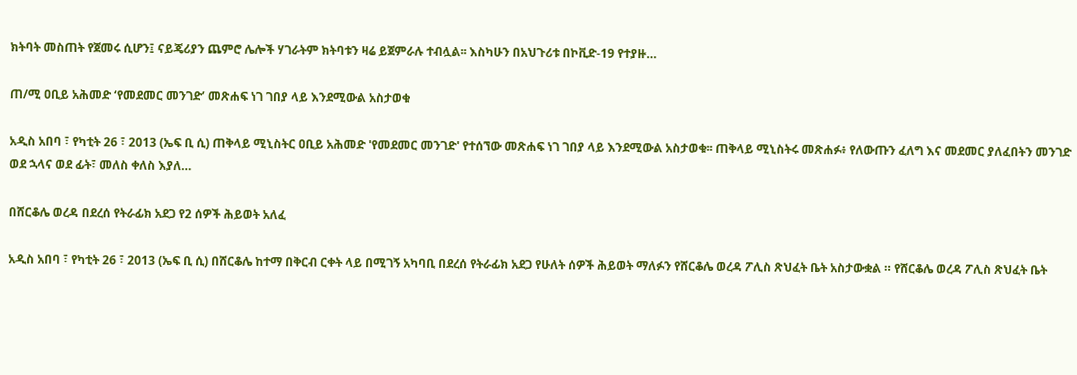ክትባት መስጠት የጀመሩ ሲሆን፤ ናይጄሪያን ጨምሮ ሌሎች ሃገራትም ክትባቱን ዛሬ ይጀምራሉ ተብሏል፡፡ እስካሁን በአህጉሪቱ በኮቪድ-19 የተያዙ…

ጠ/ሚ ዐቢይ አሕመድ ‘የመደመር መንገድ’ መጽሐፍ ነገ ገበያ ላይ እንደሚውል አስታወቁ

አዲስ አበባ ፣ የካቲት 26 ፣ 2013 (ኤፍ ቢ ሲ) ጠቅላይ ሚኒስትር ዐቢይ አሕመድ 'የመደመር መንገድ' የተሰኘው መጽሐፍ ነገ ገበያ ላይ እንደሚውል አስታወቁ፡፡ ጠቅላይ ሚኒስትሩ መጽሐፉ፥ የለውጡን ፈለግ እና መደመር ያለፈበትን መንገድ ወደ ኋላና ወደ ፊት፣ መለስ ቀለስ እያለ…

በሸርቆሌ ወረዳ በደረሰ የትራፊክ አደጋ የ2 ሰዎች ሕይወት አለፈ

አዲስ አበባ ፣ የካቲት 26 ፣ 2013 (ኤፍ ቢ ሲ) በሸርቆሌ ከተማ በቅርብ ርቀት ላይ በሚገኝ አካባቢ በደረሰ የትራፊክ አደጋ የሁለት ሰዎች ሕይወት ማለፉን የሸርቆሌ ወረዳ ፖሊስ ጽህፈት ቤት አስታውቋል ። የሸርቆሌ ወረዳ ፖሊስ ጽህፈት ቤት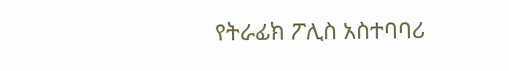የትራፊክ ፖሊስ አስተባባሪ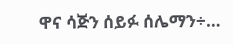ዋና ሳጅን ሰይፉ ሰሌማን÷…